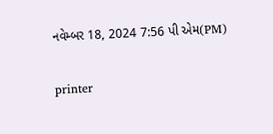નવેમ્બર 18, 2024 7:56 પી એમ(PM)

printer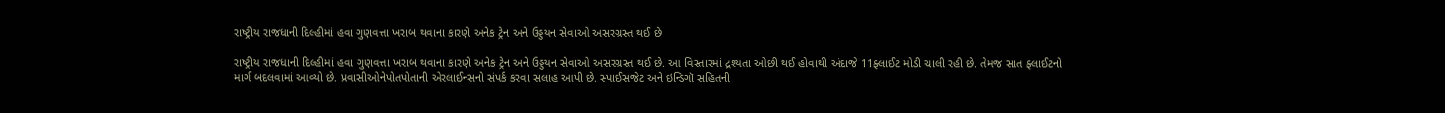રાષ્ટ્રીય રાજધાની દિલ્હીમાં હવા ગુણવત્તા ખરાબ થવાના કારણે અનેક ટ્રેન અને ઉડ્ડયન સેવાઓ અસરગ્રસ્ત થઈ છે

રાષ્ટ્રીય રાજધાની દિલ્હીમાં હવા ગુણવત્તા ખરાબ થવાના કારણે અનેક ટ્રેન અને ઉડ્ડયન સેવાઓ અસરગ્રસ્ત થઈ છે. આ વિસ્તારમાં દ્રશ્યતા ઓછી થઈ હોવાથી અંદાજે 11ફ્લાઈટ મોડી ચાલી રહી છે. તેમજ સાત ફ્લાઈટનો માર્ગ બદલવામાં આવ્યો છે. પ્રવાસીઓનેપોતપોતાની એરલાઈન્સનો સંપર્ક કરવા સલાહ આપી છે. સ્પાઈસજેટ અને ઇન્ડિગૉ સહિતની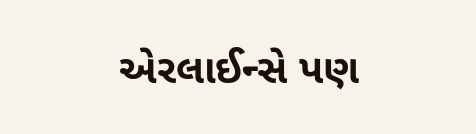એરલાઈન્સે પણ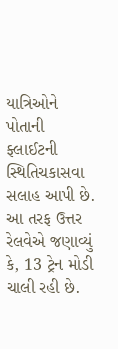યાત્રિઓને પોતાની ફ્લાઈટની સ્થિતિચકાસવા સલાહ આપી છે. આ તરફ ઉત્તર રેલવેએ જણાવ્યું કે, 13 ટ્રેન મોડી ચાલી રહી છે.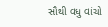સૌથી વધુ વાંચો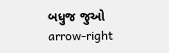બધુજ જુઓ arrow-right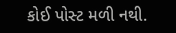કોઈ પોસ્ટ મળી નથી.